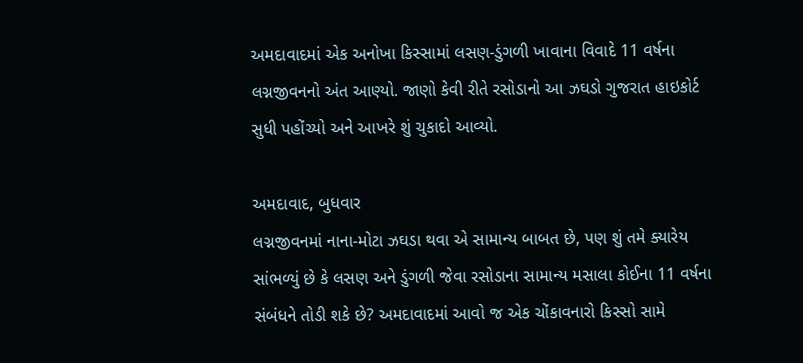અમદાવાદમાં એક અનોખા કિસ્સામાં લસણ-ડુંગળી ખાવાના વિવાદે 11 વર્ષના લગ્નજીવનનો અંત આણ્યો. જાણો કેવી રીતે રસોડાનો આ ઝઘડો ગુજરાત હાઇકોર્ટ સુધી પહોંચ્યો અને આખરે શું ચુકાદો આવ્યો.

અમદાવાદ, બુધવાર
લગ્નજીવનમાં નાના-મોટા ઝઘડા થવા એ સામાન્ય બાબત છે, પણ શું તમે ક્યારેય સાંભળ્યું છે કે લસણ અને ડુંગળી જેવા રસોડાના સામાન્ય મસાલા કોઈના 11 વર્ષના સંબંધને તોડી શકે છે? અમદાવાદમાં આવો જ એક ચોંકાવનારો કિસ્સો સામે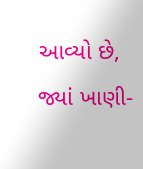આવ્યો છે, જ્યાં ખાણી-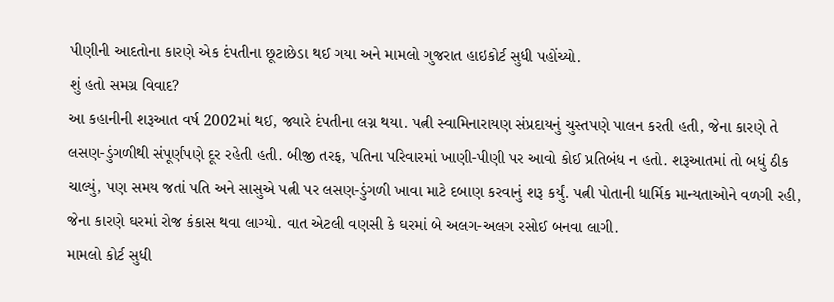પીણીની આદતોના કારણે એક દંપતીના છૂટાછેડા થઈ ગયા અને મામલો ગુજરાત હાઇકોર્ટ સુધી પહોંચ્યો.
શું હતો સમગ્ર વિવાદ?
આ કહાનીની શરૂઆત વર્ષ 2002માં થઈ, જ્યારે દંપતીના લગ્ન થયા. પત્ની સ્વામિનારાયણ સંપ્રદાયનું ચુસ્તપણે પાલન કરતી હતી, જેના કારણે તે લસણ-ડુંગળીથી સંપૂર્ણપણે દૂર રહેતી હતી. બીજી તરફ, પતિના પરિવારમાં ખાણી-પીણી પર આવો કોઈ પ્રતિબંધ ન હતો. શરૂઆતમાં તો બધું ઠીક ચાલ્યું, પણ સમય જતાં પતિ અને સાસુએ પત્ની પર લસણ-ડુંગળી ખાવા માટે દબાણ કરવાનું શરૂ કર્યું. પત્ની પોતાની ધાર્મિક માન્યતાઓને વળગી રહી, જેના કારણે ઘરમાં રોજ કંકાસ થવા લાગ્યો. વાત એટલી વણસી કે ઘરમાં બે અલગ-અલગ રસોઈ બનવા લાગી.
મામલો કોર્ટ સુધી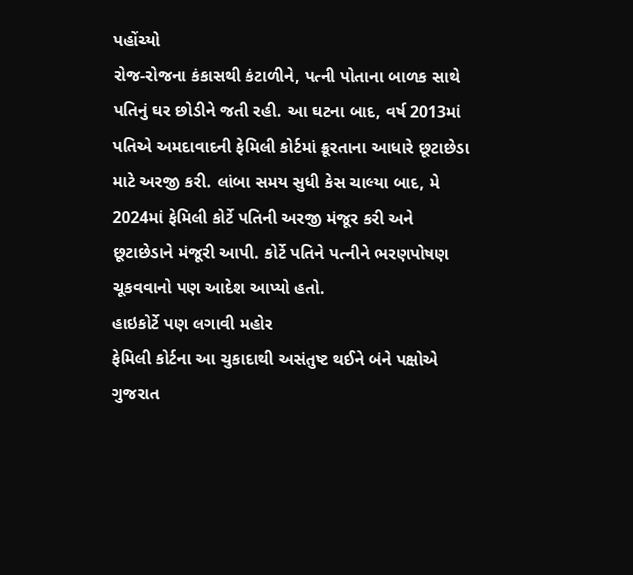પહોંચ્યો
રોજ-રોજના કંકાસથી કંટાળીને, પત્ની પોતાના બાળક સાથે પતિનું ઘર છોડીને જતી રહી. આ ઘટના બાદ, વર્ષ 2013માં પતિએ અમદાવાદની ફેમિલી કોર્ટમાં ક્રૂરતાના આધારે છૂટાછેડા માટે અરજી કરી. લાંબા સમય સુધી કેસ ચાલ્યા બાદ, મે 2024માં ફેમિલી કોર્ટે પતિની અરજી મંજૂર કરી અને છૂટાછેડાને મંજૂરી આપી. કોર્ટે પતિને પત્નીને ભરણપોષણ ચૂકવવાનો પણ આદેશ આપ્યો હતો.
હાઇકોર્ટે પણ લગાવી મહોર
ફેમિલી કોર્ટના આ ચુકાદાથી અસંતુષ્ટ થઈને બંને પક્ષોએ ગુજરાત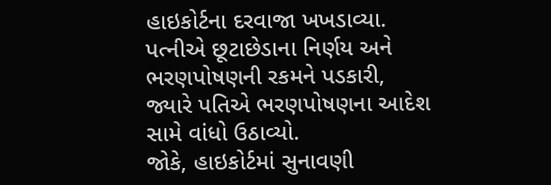હાઇકોર્ટના દરવાજા ખખડાવ્યા. પત્નીએ છૂટાછેડાના નિર્ણય અને ભરણપોષણની રકમને પડકારી, જ્યારે પતિએ ભરણપોષણના આદેશ સામે વાંધો ઉઠાવ્યો.
જોકે, હાઇકોર્ટમાં સુનાવણી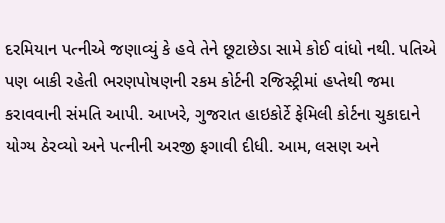દરમિયાન પત્નીએ જણાવ્યું કે હવે તેને છૂટાછેડા સામે કોઈ વાંધો નથી. પતિએ પણ બાકી રહેતી ભરણપોષણની રકમ કોર્ટની રજિસ્ટ્રીમાં હપ્તેથી જમા કરાવવાની સંમતિ આપી. આખરે, ગુજરાત હાઇકોર્ટે ફેમિલી કોર્ટના ચુકાદાને યોગ્ય ઠેરવ્યો અને પત્નીની અરજી ફગાવી દીધી. આમ, લસણ અને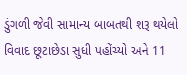ડુંગળી જેવી સામાન્ય બાબતથી શરૂ થયેલો વિવાદ છૂટાછેડા સુધી પહોંચ્યો અને 11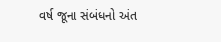વર્ષ જૂના સંબંધનો અંત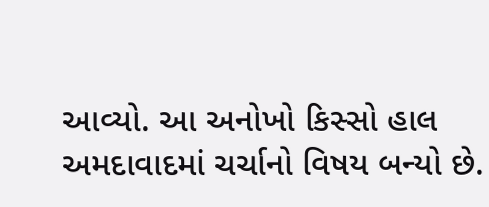આવ્યો. આ અનોખો કિસ્સો હાલ અમદાવાદમાં ચર્ચાનો વિષય બન્યો છે.